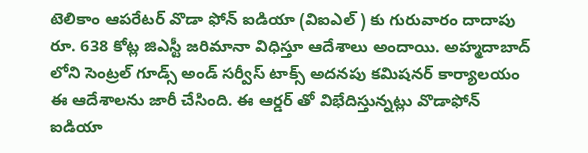టెలికాం ఆపరేటర్ వొడా ఫోన్ ఐడియా (విఐఎల్ ) కు గురువారం దాదాపు రూ. 638 కోట్ల జిఎస్టీ జరిమానా విధిస్తూ ఆదేశాలు అందాయి. అహ్మదాబాద్ లోని సెంట్రల్ గూడ్స్ అండ్ సర్వీస్ టాక్స్ అదనపు కమిషనర్ కార్యాలయం ఈ ఆదేశాలను జారీ చేసింది. ఈ ఆర్డర్ తో విభేదిస్తున్నట్లు వొడాఫోన్ ఐడియా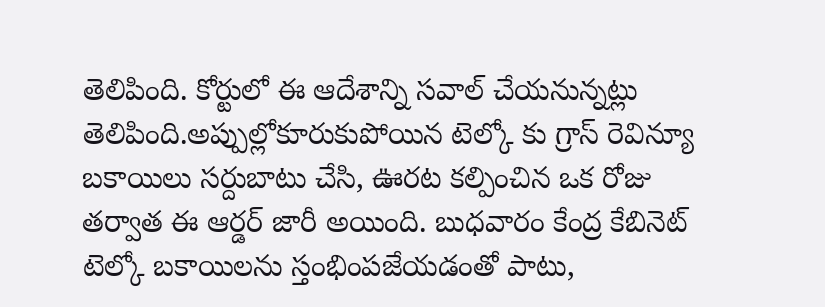తెలిపింది. కోర్టులో ఈ ఆదేశాన్ని సవాల్ చేయనున్నట్లు తెలిపింది.అప్పుల్లోకూరుకుపోయిన టెల్కో కు గ్రాస్ రెవిన్యూ బకాయిలు సర్దుబాటు చేసి, ఊరట కల్పించిన ఒక రోజు తర్వాత ఈ ఆర్డర్ జారీ అయింది. బుధవారం కేంద్ర కేబినెట్ టెల్కో బకాయిలను స్తంభింపజేయడంతో పాటు,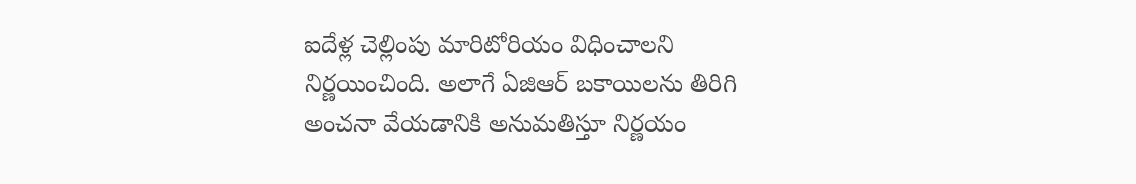ఐదేళ్ల చెల్లింపు మారిటోరియం విధించాలని నిర్ణయించింది. అలాగే ఏజిఆర్ బకాయిలను తిరిగి అంచనా వేయడానికి అనుమతిస్తూ నిర్ణయం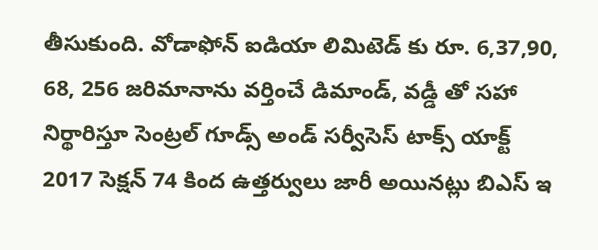తీసుకుంది. వోడాఫోన్ ఐడియా లిమిటెడ్ కు రూ. 6,37,90, 68, 256 జరిమానాను వర్తించే డిమాండ్, వడ్డీ తో సహా నిర్థారిస్తూ సెంట్రల్ గూడ్స్ అండ్ సర్వీసెస్ టాక్స్ యాక్ట్ 2017 సెక్షన్ 74 కింద ఉత్తర్వులు జారీ అయినట్లు బిఎస్ ఇ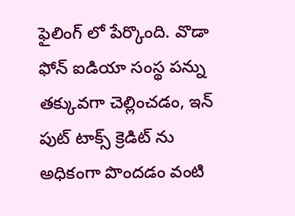ఫైలింగ్ లో పేర్కొంది. వొడా ఫోన్ ఐడియా సంస్థ పన్ను తక్కువగా చెల్లించడం, ఇన్ పుట్ టాక్స్ క్రెడిట్ ను అధికంగా పొందడం వంటి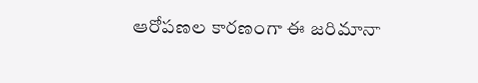ఆరోపణల కారణంగా ఈ జరిమానా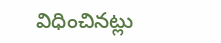విధించినట్లు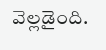వెల్లడైంది.